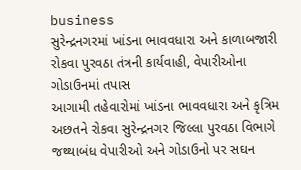business
સુરેન્દ્રનગરમાં ખાંડના ભાવવધારા અને કાળાબજારી રોકવા પુરવઠા તંત્રની કાર્યવાહી, વેપારીઓના ગોડાઉનમાં તપાસ
આગામી તહેવારોમાં ખાંડના ભાવવધારા અને કૃત્રિમ અછતને રોકવા સુરેન્દ્રનગર જિલ્લા પુરવઠા વિભાગે જથ્થાબંધ વેપારીઓ અને ગોડાઉનો પર સઘન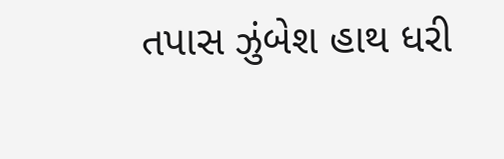તપાસ ઝુંબેશ હાથ ધરી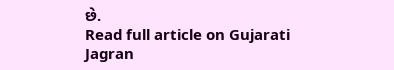છે.
Read full article on Gujarati Jagran